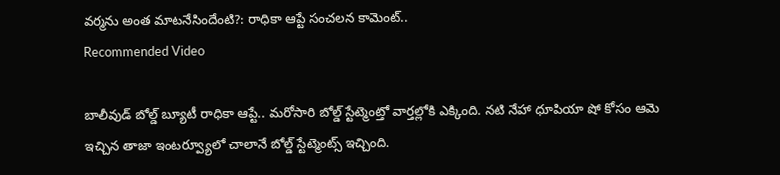వర్మను అంత మాటనేసిందేంటి?: రాధికా ఆప్టే సంచలన కామెంట్..
Recommended Video

బాలీవుడ్ బోల్డ్ బ్యూటీ రాధికా ఆప్టే.. మరోసారి బోల్డ్ స్టేట్మెంట్తో వార్తల్లోకి ఎక్కింది. నటి నేహా ధూపియా షో కోసం ఆమె ఇచ్చిన తాజా ఇంటర్వ్యూలో చాలానే బోల్డ్ స్టేట్మెంట్స్ ఇచ్చింది.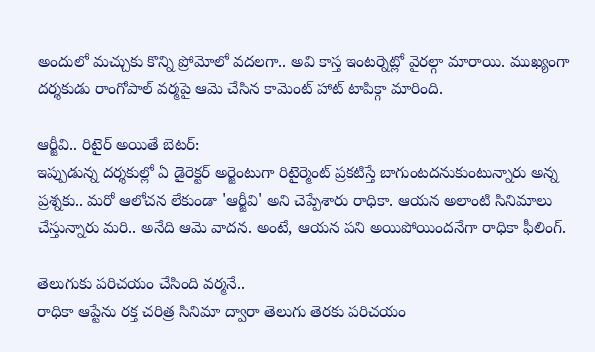అందులో మచ్చుకు కొన్ని ప్రోమోలో వదలగా.. అవి కాస్త ఇంటర్నెట్లో వైరల్గా మారాయి. ముఖ్యంగా దర్శకుడు రాంగోపాల్ వర్మపై ఆమె చేసిన కామెంట్ హాట్ టాపిక్గా మారింది.

ఆర్జీవి.. రిటైర్ అయితే బెటర్:
ఇప్పుడున్న దర్శకుల్లో ఏ డైరెక్టర్ అర్జెంటుగా రిటైర్మెంట్ ప్రకటిస్తే బాగుంటదనుకుంటున్నారు అన్న ప్రశ్నకు.. మరో ఆలోచన లేకుండా 'ఆర్జీవి' అని చెప్పేశారు రాధికా. ఆయన అలాంటి సినిమాలు చేస్తున్నారు మరి.. అనేది ఆమె వాదన. అంటే, ఆయన పని అయిపోయిందనేగా రాధికా ఫీలింగ్.

తెలుగుకు పరిచయం చేసింది వర్మనే..
రాధికా ఆప్టేను రక్త చరిత్ర సినిమా ద్వారా తెలుగు తెరకు పరిచయం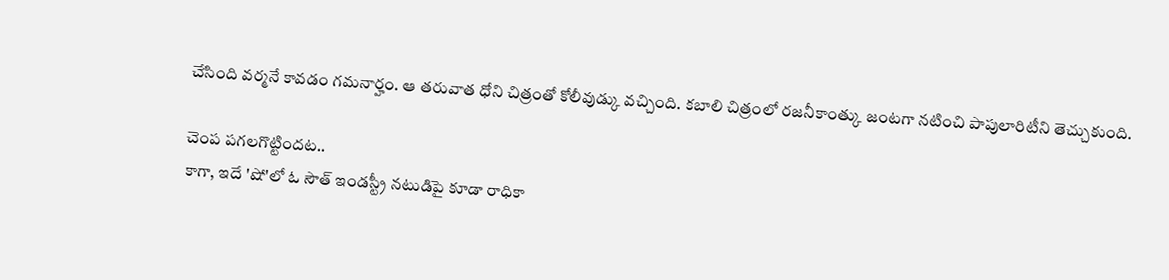చేసింది వర్మనే కావడం గమనార్హం. ఆ తరువాత ధోని చిత్రంతో కోలీవుడ్కు వచ్చింది. కబాలి చిత్రంలో రజనీకాంత్కు జంటగా నటించి పాపులారిటీని తెచ్చుకుంది.

చెంప పగలగొట్టిందట..
కాగా, ఇదే 'షో'లో ఓ సౌత్ ఇండస్ట్రీ నటుడిపై కూడా రాధికా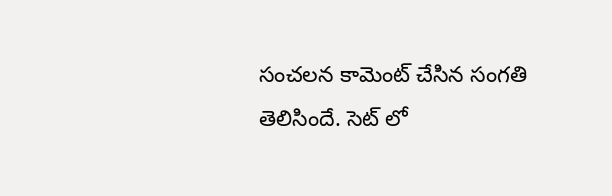సంచలన కామెంట్ చేసిన సంగతి తెలిసిందే. సెట్ లో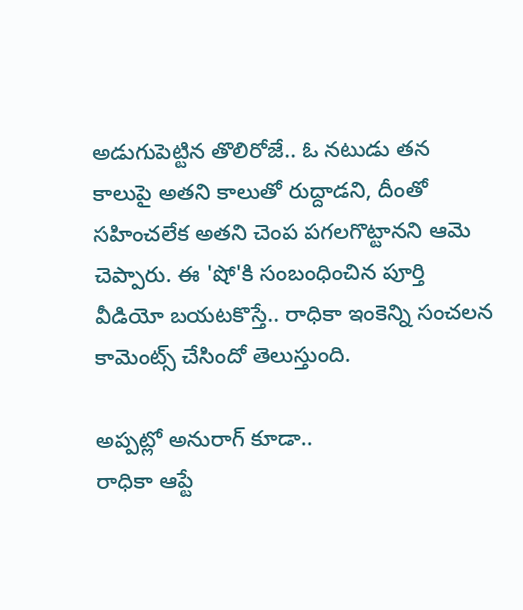అడుగుపెట్టిన తొలిరోజే.. ఓ నటుడు తన కాలుపై అతని కాలుతో రుద్దాడని, దీంతో సహించలేక అతని చెంప పగలగొట్టానని ఆమె చెప్పారు. ఈ 'షో'కి సంబంధించిన పూర్తి వీడియో బయటకొస్తే.. రాధికా ఇంకెన్ని సంచలన కామెంట్స్ చేసిందో తెలుస్తుంది.

అప్పట్లో అనురాగ్ కూడా..
రాధికా ఆప్టే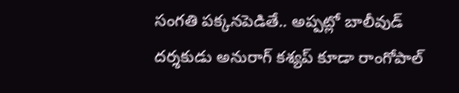సంగతి పక్కనపెడితే.. అప్పట్లో బాలీవుడ్ దర్శకుడు అనురాగ్ కశ్యప్ కూడా రాంగోపాల్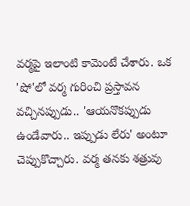వర్మపై ఇలాంటి కామెంటే చేశారు. ఒక 'షో'లో వర్మ గురించి ప్రస్తావన వచ్చినప్పుడు.. 'ఆయనొకప్పుడు ఉండేవారు.. ఇప్పుడు లేరు' అంటూ చెప్పుకొచ్చారు. వర్మ తనకు శత్రువు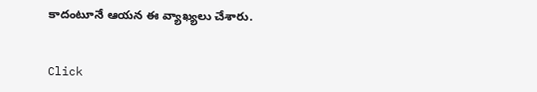కాదంటూనే ఆయన ఈ వ్యాఖ్యలు చేశారు.


Click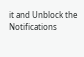it and Unblock the Notifications